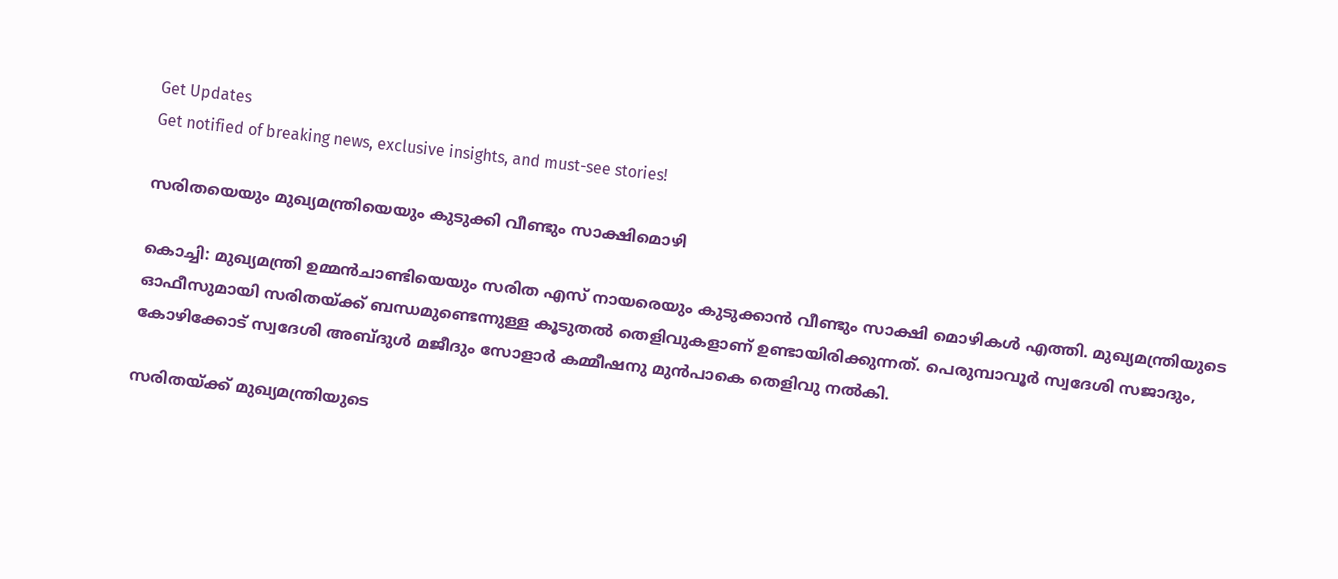Get Updates
Get notified of breaking news, exclusive insights, and must-see stories!

സരിതയെയും മുഖ്യമന്ത്രിയെയും കുടുക്കി വീണ്ടും സാക്ഷിമൊഴി

കൊച്ചി: മുഖ്യമന്ത്രി ഉമ്മന്‍ചാണ്ടിയെയും സരിത എസ് നായരെയും കുടുക്കാന്‍ വീണ്ടും സാക്ഷി മൊഴികള്‍ എത്തി. മുഖ്യമന്ത്രിയുടെ ഓഫീസുമായി സരിതയ്ക്ക് ബന്ധമുണ്ടെന്നുള്ള കൂടുതല്‍ തെളിവുകളാണ് ഉണ്ടായിരിക്കുന്നത്. പെരുമ്പാവൂര്‍ സ്വദേശി സജാദും, കോഴിക്കോട് സ്വദേശി അബ്ദുള്‍ മജീദും സോളാര്‍ കമ്മീഷനു മുന്‍പാകെ തെളിവു നല്‍കി.

സരിതയ്ക്ക് മുഖ്യമന്ത്രിയുടെ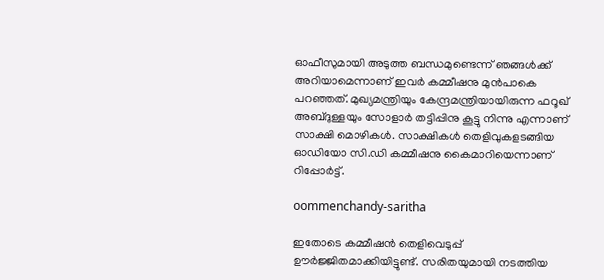ഓഫീസുമായി അടുത്ത ബന്ധമുണ്ടെന്ന് ഞങ്ങള്‍ക്ക് അറിയാമെന്നാണ് ഇവര്‍ കമ്മീഷനു മുന്‍പാകെ പറഞ്ഞത്. മുഖ്യമന്ത്രിയും കേന്ദ്രമന്ത്രിയായിരുന്ന ഫറൂഖ് അബ്ദുള്ളയും സോളാര്‍ തട്ടിപ്പിനു കൂട്ടു നിന്നു എന്നാണ് സാക്ഷി മൊഴികള്‍. സാക്ഷികള്‍ തെളിവുകളടങ്ങിയ ഓഡിയോ സി.ഡി കമ്മീഷനു കൈമാറിയെന്നാണ് റിപ്പോര്‍ട്ട്.

oommenchandy-saritha

ഇതോടെ കമ്മീഷന്‍ തെളിവെടുപ്പ് ഊര്‍ജ്ജിതമാക്കിയിട്ടുണ്ട്. സരിതയുമായി നടത്തിയ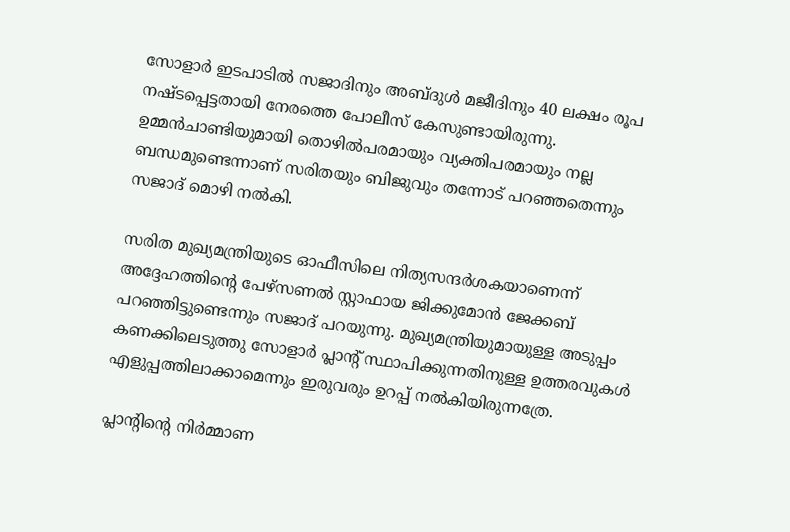സോളാര്‍ ഇടപാടില്‍ സജാദിനും അബ്ദുള്‍ മജീദിനും 40 ലക്ഷം രൂപ നഷ്ടപ്പെട്ടതായി നേരത്തെ പോലീസ് കേസുണ്ടായിരുന്നു. ഉമ്മന്‍ചാണ്ടിയുമായി തൊഴില്‍പരമായും വ്യക്തിപരമായും നല്ല ബന്ധമുണ്ടെന്നാണ് സരിതയും ബിജുവും തന്നോട് പറഞ്ഞതെന്നും സജാദ് മൊഴി നല്‍കി.

സരിത മുഖ്യമന്ത്രിയുടെ ഓഫീസിലെ നിത്യസന്ദര്‍ശകയാണെന്ന് അദ്ദേഹത്തിന്റെ പേഴ്‌സണല്‍ സ്റ്റാഫായ ജിക്കുമോന്‍ ജേക്കബ് പറഞ്ഞിട്ടുണ്ടെന്നും സജാദ് പറയുന്നു. മുഖ്യമന്ത്രിയുമായുള്ള അടുപ്പം കണക്കിലെടുത്തു സോളാര്‍ പ്ലാന്റ് സ്ഥാപിക്കുന്നതിനുള്ള ഉത്തരവുകള്‍ എളുപ്പത്തിലാക്കാമെന്നും ഇരുവരും ഉറപ്പ് നല്‍കിയിരുന്നത്രേ.

പ്ലാന്റിന്റെ നിര്‍മ്മാണ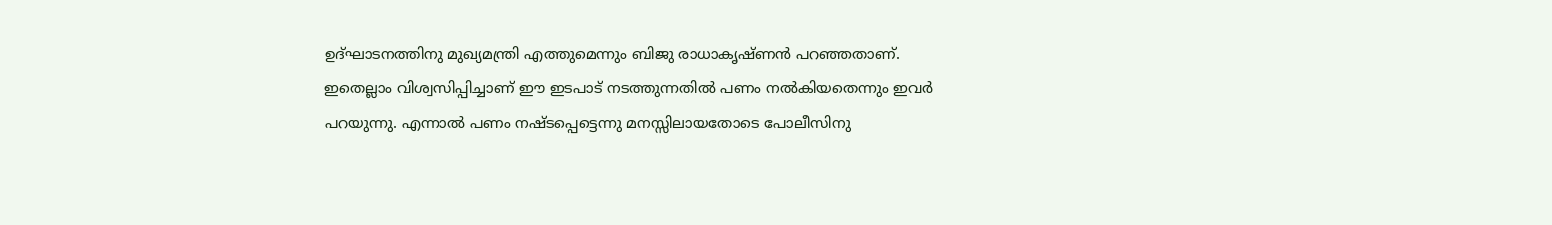ഉദ്ഘാടനത്തിനു മുഖ്യമന്ത്രി എത്തുമെന്നും ബിജു രാധാകൃഷ്ണന്‍ പറഞ്ഞതാണ്. ഇതെല്ലാം വിശ്വസിപ്പിച്ചാണ് ഈ ഇടപാട് നടത്തുന്നതില്‍ പണം നല്‍കിയതെന്നും ഇവര്‍ പറയുന്നു. എന്നാല്‍ പണം നഷ്ടപ്പെട്ടെന്നു മനസ്സിലായതോടെ പോലീസിനു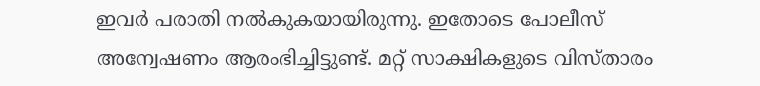ഇവര്‍ പരാതി നല്‍കുകയായിരുന്നു. ഇതോടെ പോലീസ് അന്വേഷണം ആരംഭിച്ചിട്ടുണ്ട്. മറ്റ് സാക്ഷികളുടെ വിസ്താരം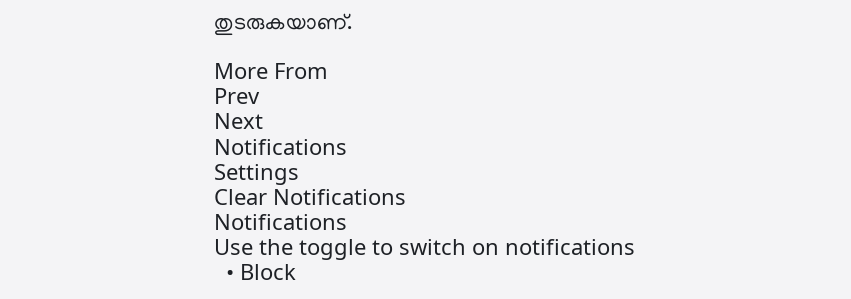തുടരുകയാണ്.

More From
Prev
Next
Notifications
Settings
Clear Notifications
Notifications
Use the toggle to switch on notifications
  • Block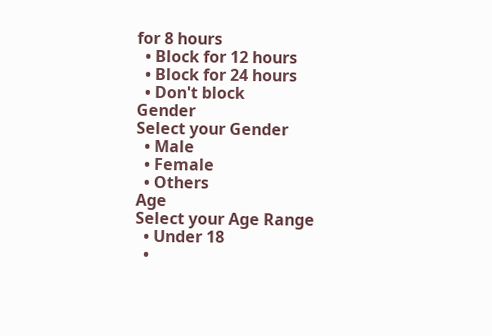for 8 hours
  • Block for 12 hours
  • Block for 24 hours
  • Don't block
Gender
Select your Gender
  • Male
  • Female
  • Others
Age
Select your Age Range
  • Under 18
  •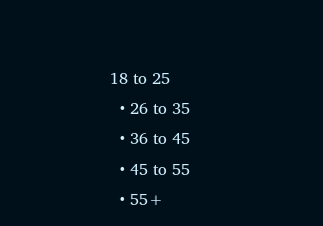18 to 25
  • 26 to 35
  • 36 to 45
  • 45 to 55
  • 55+